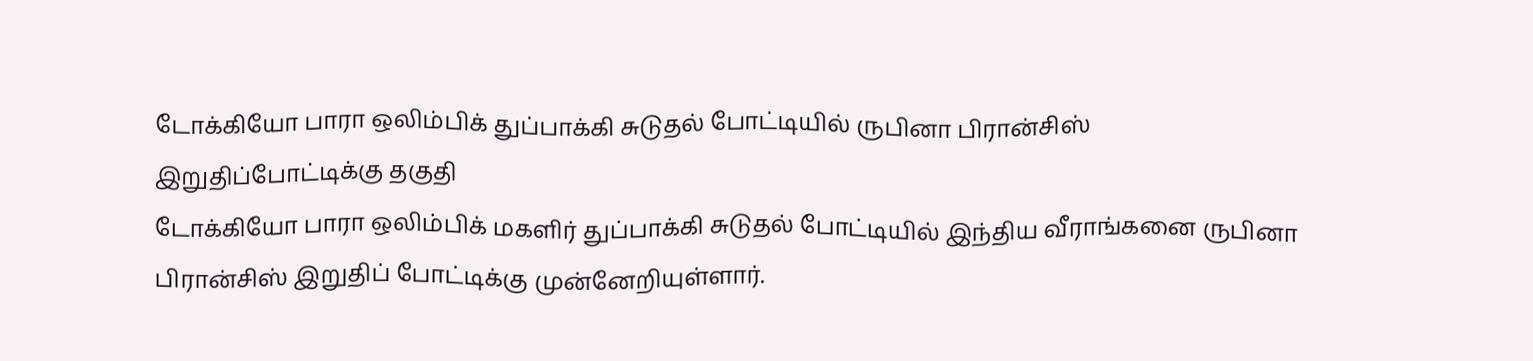டோக்கியோ பாரா ஒலிம்பிக் துப்பாக்கி சுடுதல் போட்டியில் ருபினா பிரான்சிஸ் இறுதிப்போட்டிக்கு தகுதி
டோக்கியோ பாரா ஒலிம்பிக் மகளிர் துப்பாக்கி சுடுதல் போட்டியில் இந்திய வீராங்கனை ருபினா பிரான்சிஸ் இறுதிப் போட்டிக்கு முன்னேறியுள்ளார்.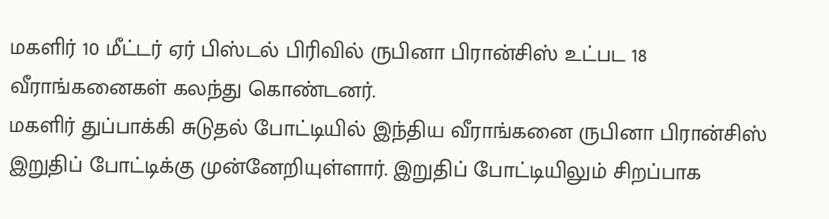மகளிர் 10 மீட்டர் ஏர் பிஸ்டல் பிரிவில் ருபினா பிரான்சிஸ் உட்பட 18 வீராங்கனைகள் கலந்து கொண்டனர்.
மகளிர் துப்பாக்கி சுடுதல் போட்டியில் இந்திய வீராங்கனை ருபினா பிரான்சிஸ் இறுதிப் போட்டிக்கு முன்னேறியுள்ளார். இறுதிப் போட்டியிலும் சிறப்பாக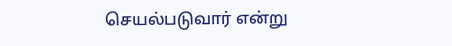செயல்படுவார் என்று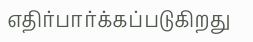எதிர்பார்க்கப்படுகிறது